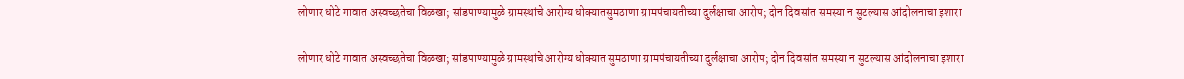लोणार धोटे गावात अस्वच्छतेचा विळखा; सांडपाण्यामुळे ग्रामस्थांचे आरोग्य धोक्यातसुमठाणा ग्रामपंचायतीच्या दुर्लक्षाचा आरोप; दोन दिवसांत समस्या न सुटल्यास आंदोलनाचा इशारा

लोणार धोटे गावात अस्वच्छतेचा विळखा; सांडपाण्यामुळे ग्रामस्थांचे आरोग्य धोक्यात सुमठाणा ग्रामपंचायतीच्या दुर्लक्षाचा आरोप; दोन दिवसांत समस्या न सुटल्यास आंदोलनाचा इशारा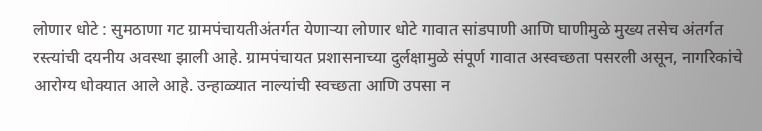लोणार धोटे : सुमठाणा गट ग्रामपंचायतीअंतर्गत येणाऱ्या लोणार धोटे गावात सांडपाणी आणि घाणीमुळे मुख्य तसेच अंतर्गत रस्त्यांची दयनीय अवस्था झाली आहे. ग्रामपंचायत प्रशासनाच्या दुर्लक्षामुळे संपूर्ण गावात अस्वच्छता पसरली असून, नागरिकांचे आरोग्य धोक्यात आले आहे. उन्हाळ्यात नाल्यांची स्वच्छता आणि उपसा न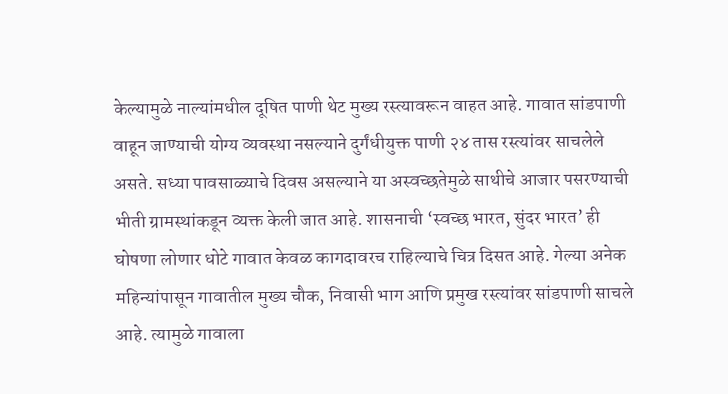केल्यामुळे नाल्यांमधील दूषित पाणी थेट मुख्य रस्त्यावरून वाहत आहे. गावात सांडपाणी वाहून जाण्याची योग्य व्यवस्था नसल्याने दुर्गंधीयुक्त पाणी २४ तास रस्त्यांवर साचलेले असते. सध्या पावसाळ्याचे दिवस असल्याने या अस्वच्छतेमुळे साथीचे आजार पसरण्याची भीती ग्रामस्थांकडून व्यक्त केली जात आहे. शासनाची ‘स्वच्छ भारत, सुंदर भारत’ ही घोषणा लोणार धोटे गावात केवळ कागदावरच राहिल्याचे चित्र दिसत आहे. गेल्या अनेक महिन्यांपासून गावातील मुख्य चौक, निवासी भाग आणि प्रमुख रस्त्यांवर सांडपाणी साचले आहे. त्यामुळे गावाला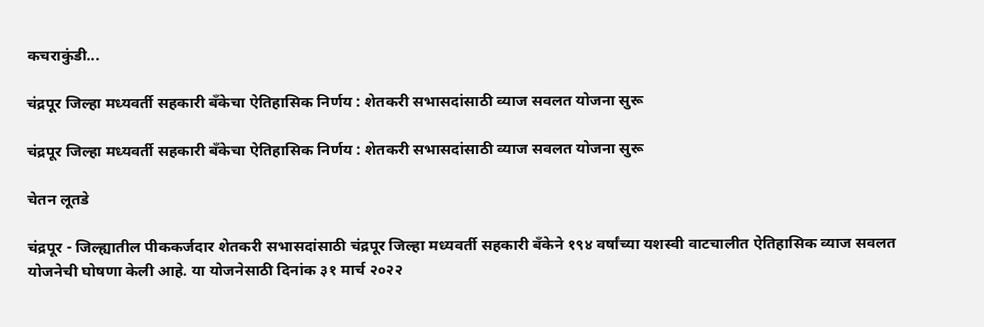कचराकुंडी...

चंद्रपूर जिल्हा मध्यवर्ती सहकारी बँकेचा ऐतिहासिक निर्णय : शेतकरी सभासदांसाठी व्याज सवलत योजना सुरू

चंद्रपूर जिल्हा मध्यवर्ती सहकारी बँकेचा ऐतिहासिक निर्णय : शेतकरी सभासदांसाठी व्याज सवलत योजना सुरू

चेतन लूतडे

चंद्रपूर - जिल्ह्यातील पीककर्जदार शेतकरी सभासदांसाठी चंद्रपूर जिल्हा मध्यवर्ती सहकारी बँकेने १९४ वर्षांच्या यशस्वी वाटचालीत ऐतिहासिक व्याज सवलत योजनेची घोषणा केली आहे. या योजनेसाठी दिनांक ३१ मार्च २०२२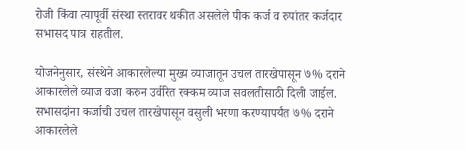रोजी किंवा त्यापूर्वी संस्था स्तरावर थकीत असलेले पीक कर्ज व रुपांतर कर्जदार सभासद पात्र राहतील.

योजनेनुसार, संस्थेने आकारलेल्या मुख्य व्याजातून उचल तारखेपासून ७% दराने आकारलेले व्याज वजा करुन उर्वरित रक्कम व्याज सवलतीसाठी दिली जाईल. सभासदांना कर्जाची उचल तारखेपासून वसुली भरणा करण्यापर्यंत ७% दराने आकारलेले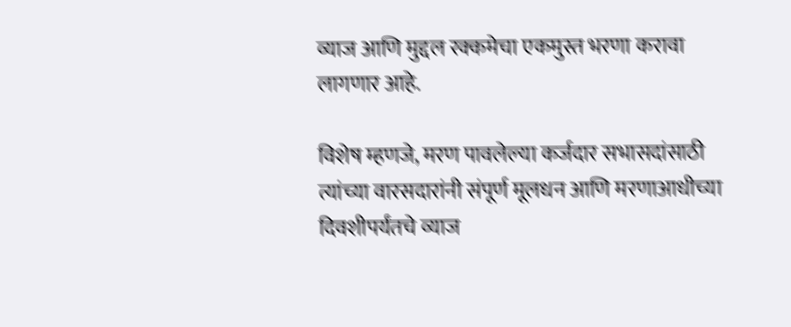व्याज आणि मुद्दल रक्कमेचा एकमुस्त भरणा करावा लागणार आहे.

विशेष म्हणजे, मरण पावलेल्या कर्जदार सभासदांसाठी त्यांच्या वारसदारांनी संपूर्ण मूलधन आणि मरणाआधीच्या दिवशीपर्यंतचे व्याज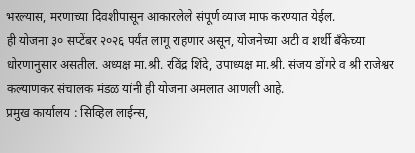भरल्यास, मरणाच्या दिवशीपासून आकारलेले संपूर्ण व्याज माफ करण्यात येईल.
ही योजना ३० सप्टेंबर २०२६ पर्यंत लागू राहणार असून, योजनेच्या अटी व शर्थी बँकेच्या धोरणानुसार असतील. अध्यक्ष मा.श्री. रविंद्र शिंदे, उपाध्यक्ष मा.श्री. संजय डोंगरे व श्री राजेश्वर कल्याणकर संचालक मंडळ यांनी ही योजना अमलात आणली आहे.
प्रमुख कार्यालय : सिव्हिल लाईन्स,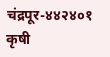चंद्रपूर-४४२४०१
कृषी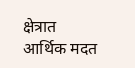क्षेत्रात आर्थिक मदत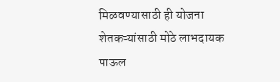मिळवण्यासाठी ही योजना शेतकऱ्यांसाठी मोठे लाभदायक पाऊल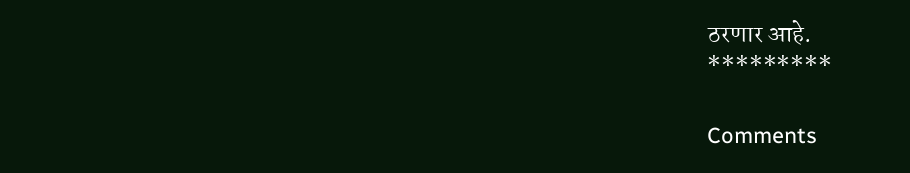ठरणार आहे.
*********

Comments